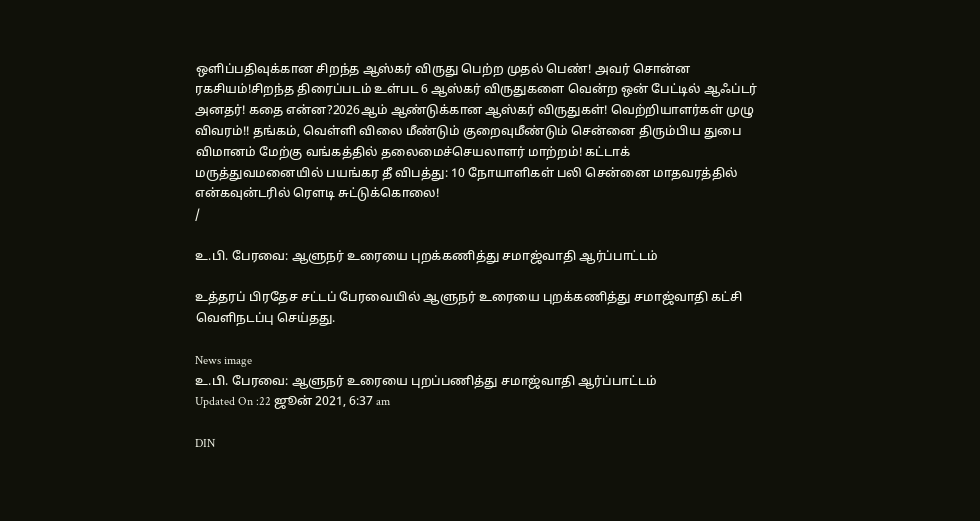ஒளிப்பதிவுக்கான சிறந்த ஆஸ்கர் விருது பெற்ற முதல் பெண்! அவர் சொன்ன ரகசியம்!சிறந்த திரைப்படம் உள்பட 6 ஆஸ்கர் விருதுகளை வென்ற ஒன் பேட்டில் ஆஃப்டர் அனதர்! கதை என்ன?2026ஆம் ஆண்டுக்கான ஆஸ்கர் விருதுகள்! வெற்றியாளர்கள் முழு விவரம்!! தங்கம், வெள்ளி விலை மீண்டும் குறைவுமீண்டும் சென்னை திரும்பிய துபை விமானம் மேற்கு வங்கத்தில் தலைமைச்செயலாளர் மாற்றம்! கட்டாக் மருத்துவமனையில் பயங்கர தீ விபத்து: 10 நோயாளிகள் பலி சென்னை மாதவரத்தில் என்கவுன்டரில் ரௌடி சுட்டுக்கொலை!
/

உ.பி. பேரவை: ஆளுநர் உரையை புறக்கணித்து சமாஜ்வாதி ஆர்ப்பாட்டம்

உத்தரப் பிரதேச சட்டப் பேரவையில் ஆளுநர் உரையை புறக்கணித்து சமாஜ்வாதி கட்சி வெளிநடப்பு செய்தது.

News image
உ.பி. பேரவை: ஆளுநர் உரையை புறப்பணித்து சமாஜ்வாதி ஆர்ப்பாட்டம்
Updated On :22 ஜூன் 2021, 6:37 am

DIN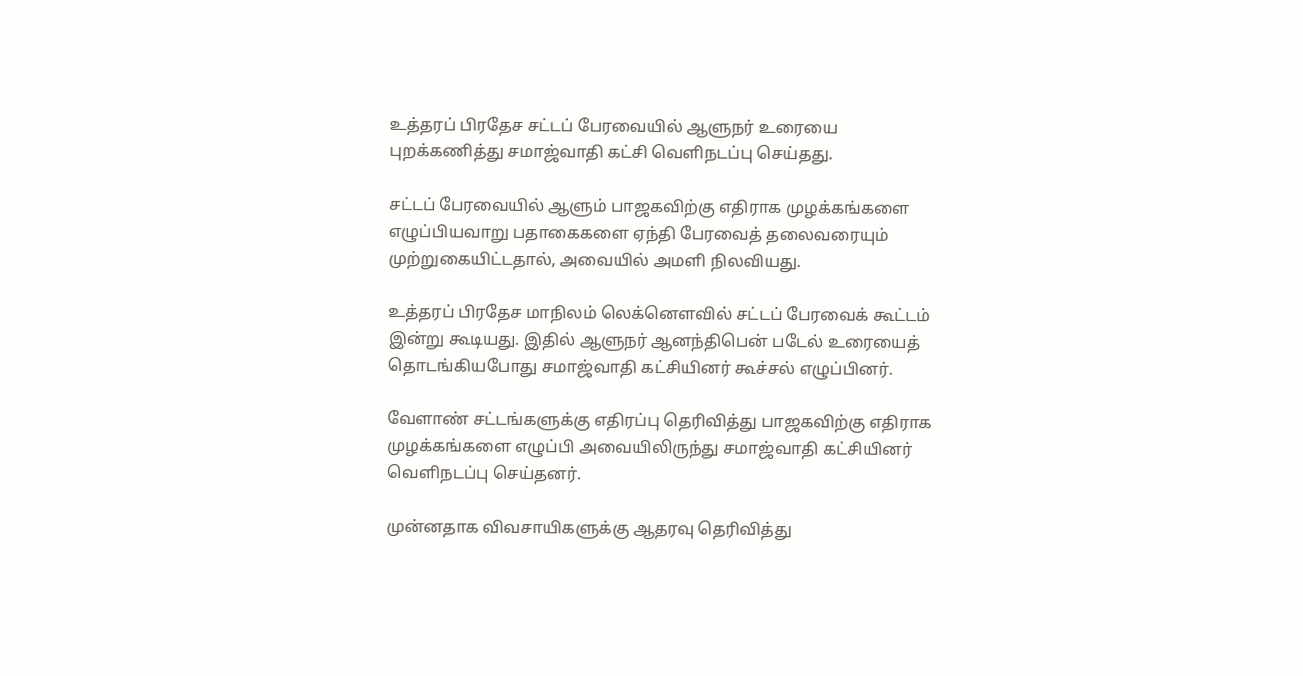உத்தரப் பிரதேச சட்டப் பேரவையில் ஆளுநர் உரையை புறக்கணித்து சமாஜ்வாதி கட்சி வெளிநடப்பு செய்தது.

சட்டப் பேரவையில் ஆளும் பாஜகவிற்கு எதிராக முழக்கங்களை எழுப்பியவாறு பதாகைகளை ஏந்தி பேரவைத் தலைவரையும் முற்றுகையிட்டதால், அவையில் அமளி நிலவியது.

உத்தரப் பிரதேச மாநிலம் லெக்னெளவில் சட்டப் பேரவைக் கூட்டம் இன்று கூடியது. இதில் ஆளுநர் ஆனந்திபென் படேல் உரையைத் தொடங்கியபோது சமாஜ்வாதி கட்சியினர் கூச்சல் எழுப்பினர்.

வேளாண் சட்டங்களுக்கு எதிரப்பு தெரிவித்து பாஜகவிற்கு எதிராக முழக்கங்களை எழுப்பி அவையிலிருந்து சமாஜ்வாதி கட்சியினர் வெளிநடப்பு செய்தனர்.

முன்னதாக விவசாயிகளுக்கு ஆதரவு தெரிவித்து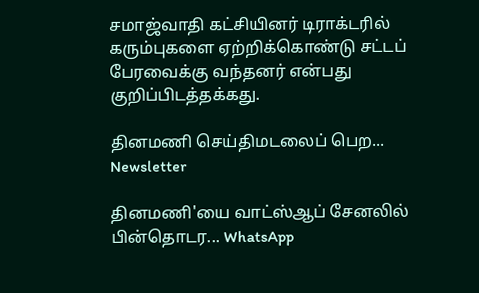சமாஜ்வாதி கட்சியினர் டிராக்டரில் கரும்புகளை ஏற்றிக்கொண்டு சட்டப் பேரவைக்கு வந்தனர் என்பது குறிப்பிடத்தக்கது.

தினமணி செய்திமடலைப் பெற... Newsletter

தினமணி'யை வாட்ஸ்ஆப் சேனலில் பின்தொடர... WhatsApp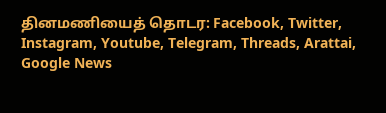தினமணியைத் தொடர: Facebook, Twitter, Instagram, Youtube, Telegram, Threads, Arattai, Google News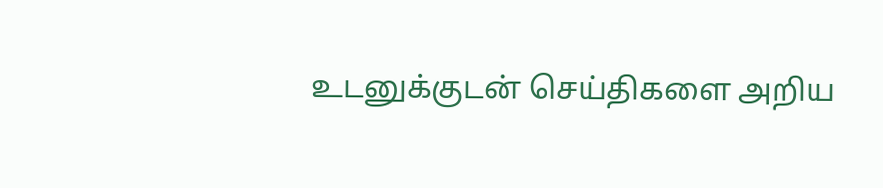உடனுக்குடன் செய்திகளை அறிய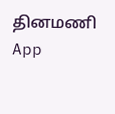தினமணி App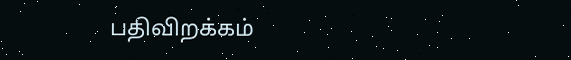பதிவிறக்கம்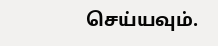செய்யவும்.